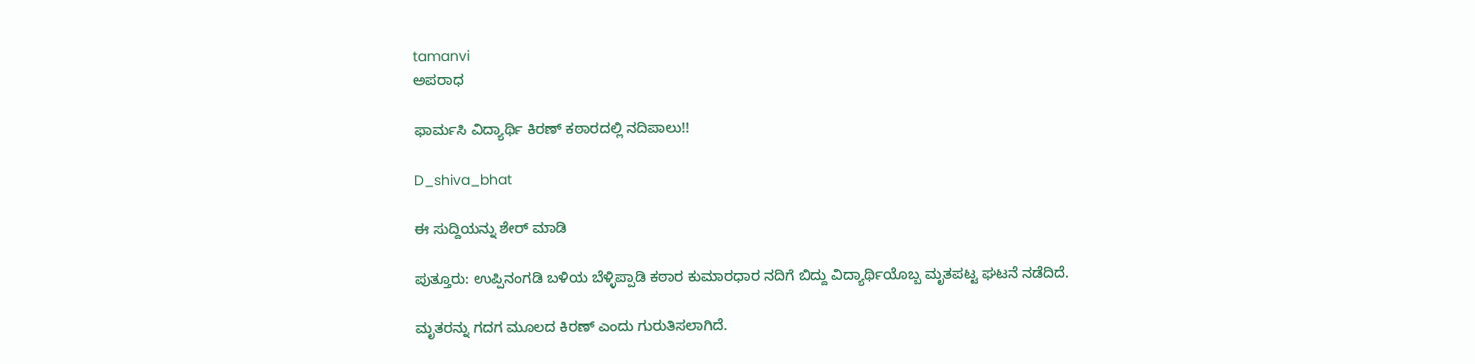tamanvi
ಅಪರಾಧ

ಫಾರ್ಮಸಿ ವಿದ್ಯಾರ್ಥಿ ಕಿರಣ್ ಕಠಾರದಲ್ಲಿ ನದಿಪಾಲು!!

D_shiva_bhat

ಈ ಸುದ್ದಿಯನ್ನು ಶೇರ್ ಮಾಡಿ

ಪುತ್ತೂರು: ಉಪ್ಪಿನಂಗಡಿ ಬಳಿಯ ಬೆಳ್ಳಿಪ್ಪಾಡಿ ಕಠಾರ ಕುಮಾರಧಾರ ನದಿಗೆ ಬಿದ್ದು ವಿದ್ಯಾರ್ಥಿಯೊಬ್ಬ ಮೃತಪಟ್ಟ ಘಟನೆ ನಡೆದಿದೆ.

ಮೃತರನ್ನು ಗದಗ ಮೂಲದ ಕಿರಣ್ ಎಂದು ಗುರುತಿಸಲಾಗಿದೆ.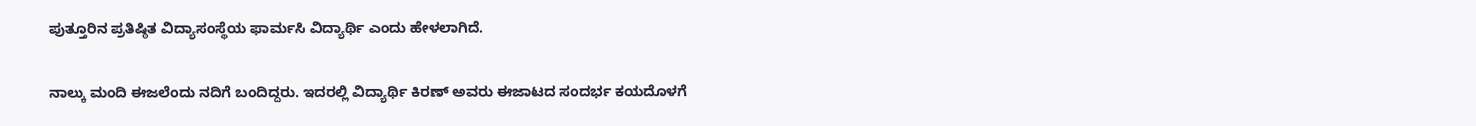ಪುತ್ತೂರಿನ ಪ್ರತಿಷ್ಠಿತ ವಿದ್ಯಾಸಂಸ್ಥೆಯ ಫಾರ್ಮಸಿ ವಿದ್ಯಾರ್ಥಿ ಎಂದು ಹೇಳಲಾಗಿದೆ.

ನಾಲ್ಕು ಮಂದಿ ಈಜಲೆಂದು ನದಿಗೆ ಬಂದಿದ್ದರು. ಇದರಲ್ಲಿ ವಿದ್ಯಾರ್ಥಿ ಕಿರಣ್ ಅವರು ಈಜಾಟದ ಸಂದರ್ಭ ಕಯದೊಳಗೆ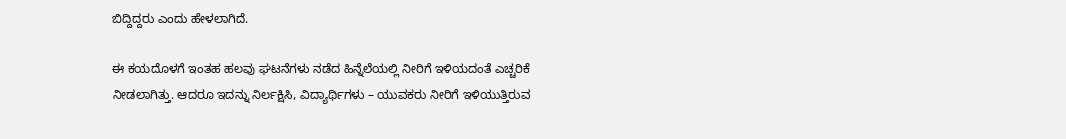ಬಿದ್ದಿದ್ದರು ಎಂದು ಹೇಳಲಾಗಿದೆ.

ಈ ಕಯದೊಳಗೆ ಇಂತಹ ಹಲವು ಘಟನೆಗಳು ನಡೆದ ಹಿನ್ನೆಲೆಯಲ್ಲಿ ನೀರಿಗೆ ಇಳಿಯದಂತೆ ಎಚ್ಚರಿಕೆ ನೀಡಲಾಗಿತ್ತು. ಆದರೂ ಇದನ್ನು ನಿರ್ಲಕ್ಷಿಸಿ, ವಿದ್ಯಾರ್ಥಿಗಳು – ಯುವಕರು ನೀರಿಗೆ ಇಳಿಯುತ್ತಿರುವ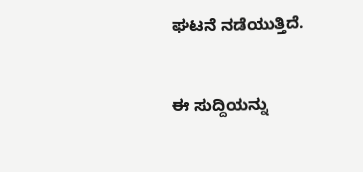ಘಟನೆ ನಡೆಯುತ್ತಿದೆ.


ಈ ಸುದ್ದಿಯನ್ನು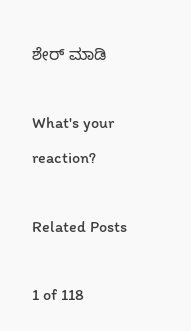ಶೇರ್ ಮಾಡಿ

What's your reaction?

Related Posts

1 of 118